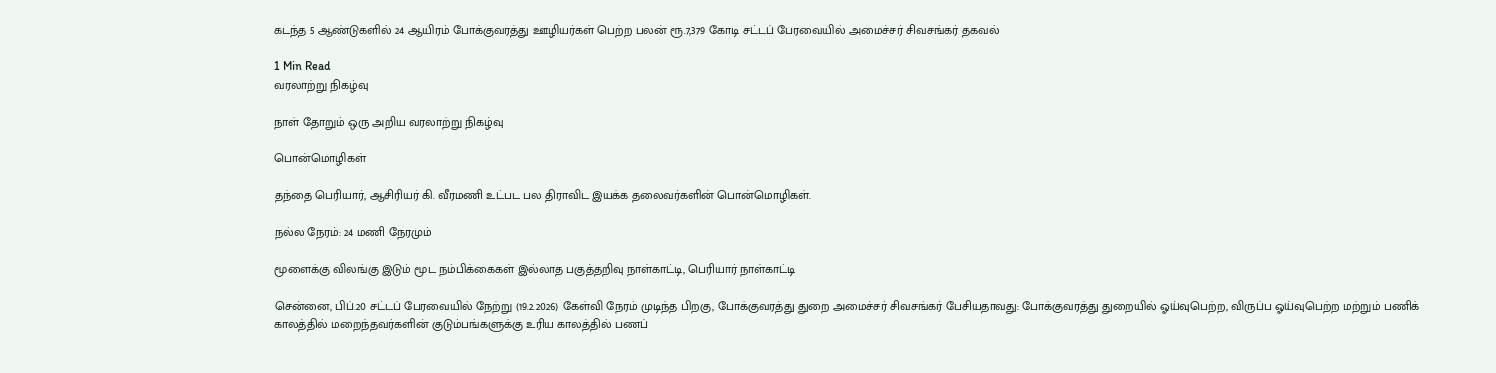கடந்த 5 ஆண்டுகளில் 24 ஆயிரம் போக்குவரத்து ஊழியர்கள் பெற்ற பலன் ரூ.7,379 கோடி சட்டப் பேரவையில் அமைச்சர் சிவசங்கர் தகவல்

1 Min Read
வரலாற்று நிகழ்வு

நாள் தோறும் ஒரு அறிய வரலாற்று நிகழ்வு

பொன்மொழிகள்

தந்தை பெரியார், ஆசிரியர் கி. வீரமணி உட்பட பல திராவிட இயக்க தலைவர்களின் பொன்மொழிகள்.

நல்ல நேரம்: 24 மணி நேரமும்

மூளைக்கு விலங்கு இடும் மூட நம்பிக்கைகள் இல்லாத பகுத்தறிவு நாள்காட்டி, பெரியார் நாள்காட்டி

சென்னை, பிப்.20 சட்டப் பேரவையில் நேற்று (19.2.2026) கேள்வி நேரம் முடிந்த பிறகு, போக்குவரத்து துறை அமைச்சர் சிவசங்கர் பேசியதாவது: போக்குவரத்து துறையில் ஓய்வுபெற்ற, விருப்ப ஓய்வுபெற்ற மற்றும் பணிக் காலத்தில் மறைந்தவர்களின் குடும்பங்களுக்கு உரிய காலத்தில் பணப்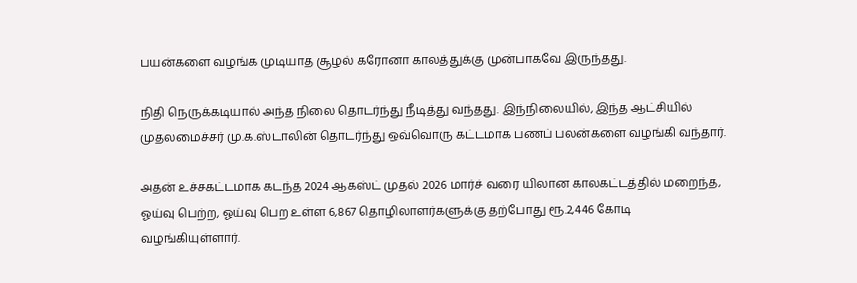பயன்களை வழங்க முடியாத சூழல் கரோனா காலத்துக்கு முன்பாகவே இருந்தது.

நிதி நெருக்கடியால் அந்த நிலை தொடர்ந்து நீடித்து வந்தது. இந்நிலையில், இந்த ஆட்சியில் முதலமைச்சர் மு.க.ஸ்டாலின் தொடர்ந்து ஒவ்வொரு கட்டமாக பணப் பலன்களை வழங்கி வந்தார்.

அதன் உச்சகட்டமாக கடந்த 2024 ஆகஸ்ட் முதல் 2026 மார்ச் வரை யிலான காலகட்டத்தில் மறைந்த, ஓய்வு பெற்ற, ஓய்வு பெற உள்ள 6,867 தொழிலாளர்களுக்கு தற்போது ரூ.2,446 கோடி வழங்கியுள்ளார்.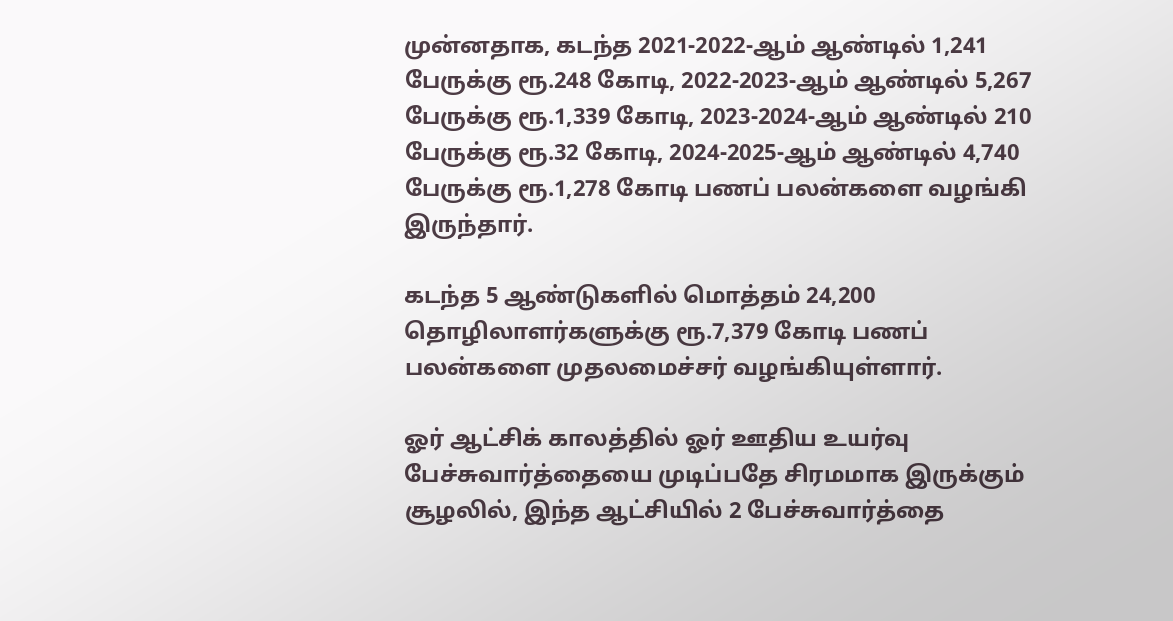முன்னதாக, கடந்த 2021-2022-ஆம் ஆண்டில் 1,241 பேருக்கு ரூ.248 கோடி, 2022-2023-ஆம் ஆண்டில் 5,267 பேருக்கு ரூ.1,339 கோடி, 2023-2024-ஆம் ஆண்டில் 210 பேருக்கு ரூ.32 கோடி, 2024-2025-ஆம் ஆண்டில் 4,740 பேருக்கு ரூ.1,278 கோடி பணப் பலன்களை வழங்கி இருந்தார்.

கடந்த 5 ஆண்டுகளில் மொத்தம் 24,200 தொழிலாளர்களுக்கு ரூ.7,379 கோடி பணப் பலன்களை முதலமைச்சர் வழங்கியுள்ளார்.

ஓர் ஆட்சிக் காலத்தில் ஓர் ஊதிய உயர்வு பேச்சுவார்த்தையை முடிப்பதே சிரமமாக இருக்கும் சூழலில், இந்த ஆட்சியில் 2 பேச்சுவார்த்தை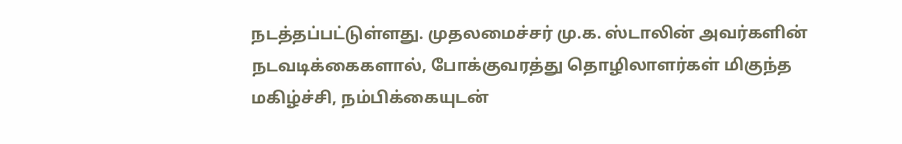நடத்தப்பட்டுள்ளது. முதலமைச்சர் மு.க. ஸ்டாலின் அவர்களின் நடவடிக்கைகளால், போக்குவரத்து தொழிலாளர்கள் மிகுந்த மகிழ்ச்சி, நம்பிக்கையுடன்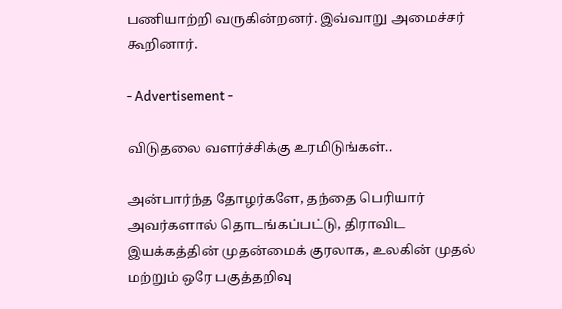பணியாற்றி வருகின்றனர். இவ்வாறு அமைச்சர் கூறினார்.

- Advertisement -

விடுதலை வளர்ச்சிக்கு உரமிடுங்கள்..

அன்பார்ந்த தோழர்களே, தந்தை பெரியார் அவர்களால் தொடங்கப்பட்டு, திராவிட இயக்கத்தின் முதன்மைக் குரலாக, உலகின் முதல் மற்றும் ஒரே பகுத்தறிவு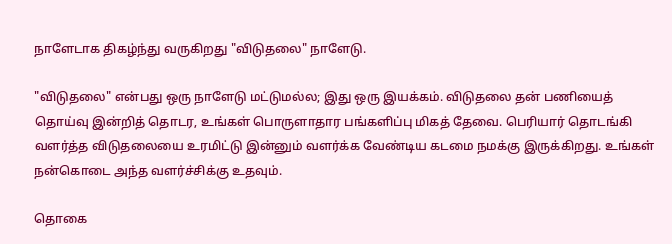நாளேடாக திகழ்ந்து வருகிறது "விடுதலை" நாளேடு.

"விடுதலை" என்பது ஒரு நாளேடு மட்டுமல்ல; இது ஒரு இயக்கம். விடுதலை தன் பணியைத் தொய்வு இன்றித் தொடர, உங்கள் பொருளாதார பங்களிப்பு மிகத் தேவை. பெரியார் தொடங்கி வளர்த்த விடுதலையை உரமிட்டு இன்னும் வளர்க்க வேண்டிய கடமை நமக்கு இருக்கிறது. உங்கள் நன்கொடை அந்த வளர்ச்சிக்கு உதவும்.

தொகை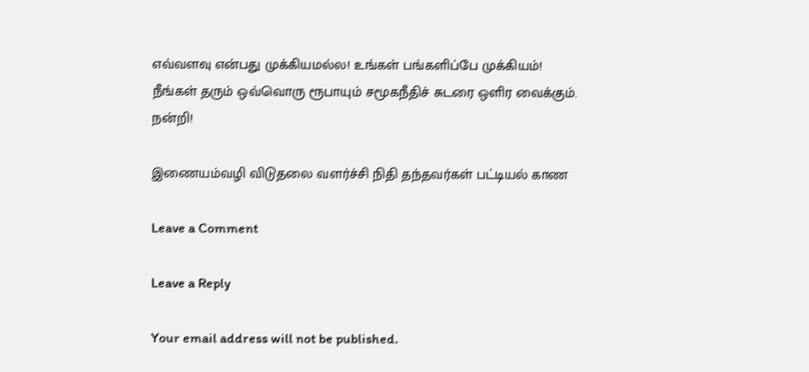எவ்வளவு என்பது முக்கியமல்ல! உங்கள் பங்களிப்பே முக்கியம்! நீங்கள் தரும் ஒவ்வொரு ரூபாயும் சமூகநீதிச் சுடரை ஒளிர வைக்கும். நன்றி!

இணையம்வழி விடுதலை வளர்ச்சி நிதி தந்தவர்கள் பட்டியல் காண

Leave a Comment

Leave a Reply

Your email address will not be published.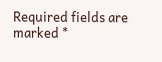Required fields are marked *